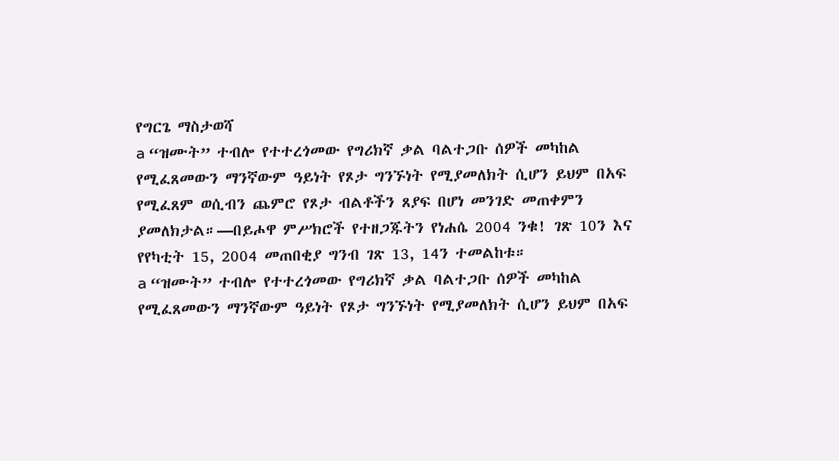የግርጌ ማስታወሻ
a “ዝሙት” ተብሎ የተተረጎመው የግሪክኛ ቃል ባልተጋቡ ሰዎች መካከል የሚፈጸመውን ማንኛውም ዓይነት የጾታ ግንኙነት የሚያመለክት ሲሆን ይህም በአፍ የሚፈጸም ወሲብን ጨምሮ የጾታ ብልቶችን ጸያፍ በሆነ መንገድ መጠቀምን ያመለክታል።—በይሖዋ ምሥክሮች የተዘጋጁትን የነሐሴ 2004 ንቁ! ገጽ 10ን እና የየካቲት 15, 2004 መጠበቂያ ግንብ ገጽ 13, 14ን ተመልከቱ።
a “ዝሙት” ተብሎ የተተረጎመው የግሪክኛ ቃል ባልተጋቡ ሰዎች መካከል የሚፈጸመውን ማንኛውም ዓይነት የጾታ ግንኙነት የሚያመለክት ሲሆን ይህም በአፍ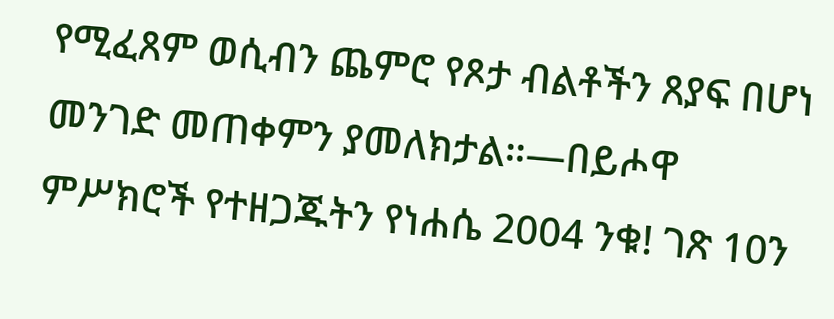የሚፈጸም ወሲብን ጨምሮ የጾታ ብልቶችን ጸያፍ በሆነ መንገድ መጠቀምን ያመለክታል።—በይሖዋ ምሥክሮች የተዘጋጁትን የነሐሴ 2004 ንቁ! ገጽ 10ን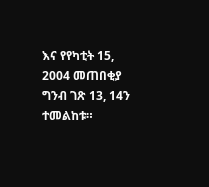እና የየካቲት 15, 2004 መጠበቂያ ግንብ ገጽ 13, 14ን ተመልከቱ።